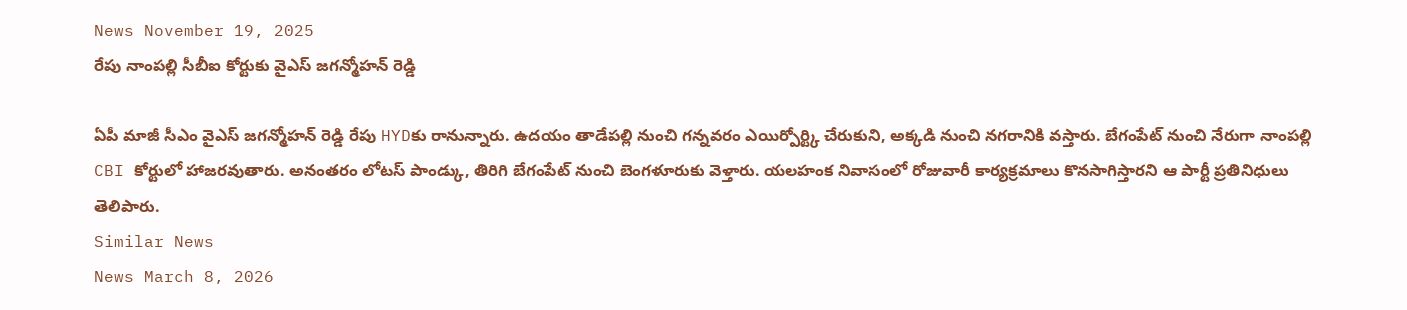News November 19, 2025
రేపు నాంపల్లి సీబీఐ కోర్టుకు వైఎస్ జగన్మోహన్ రెడ్డి

ఏపీ మాజీ సీఎం వైఎస్ జగన్మోహన్ రెడ్డి రేపు HYDకు రానున్నారు. ఉదయం తాడేపల్లి నుంచి గన్నవరం ఎయిర్పోర్ట్కి చేరుకుని, అక్కడి నుంచి నగరానికి వస్తారు. బేగంపేట్ నుంచి నేరుగా నాంపల్లి CBI కోర్టులో హాజరవుతారు. అనంతరం లోటస్ పాండ్కు, తిరిగి బేగంపేట్ నుంచి బెంగళూరుకు వెళ్తారు. యలహంక నివాసంలో రోజువారీ కార్యక్రమాలు కొనసాగిస్తారని ఆ పార్టీ ప్రతినిధులు తెలిపారు.
Similar News
News March 8, 2026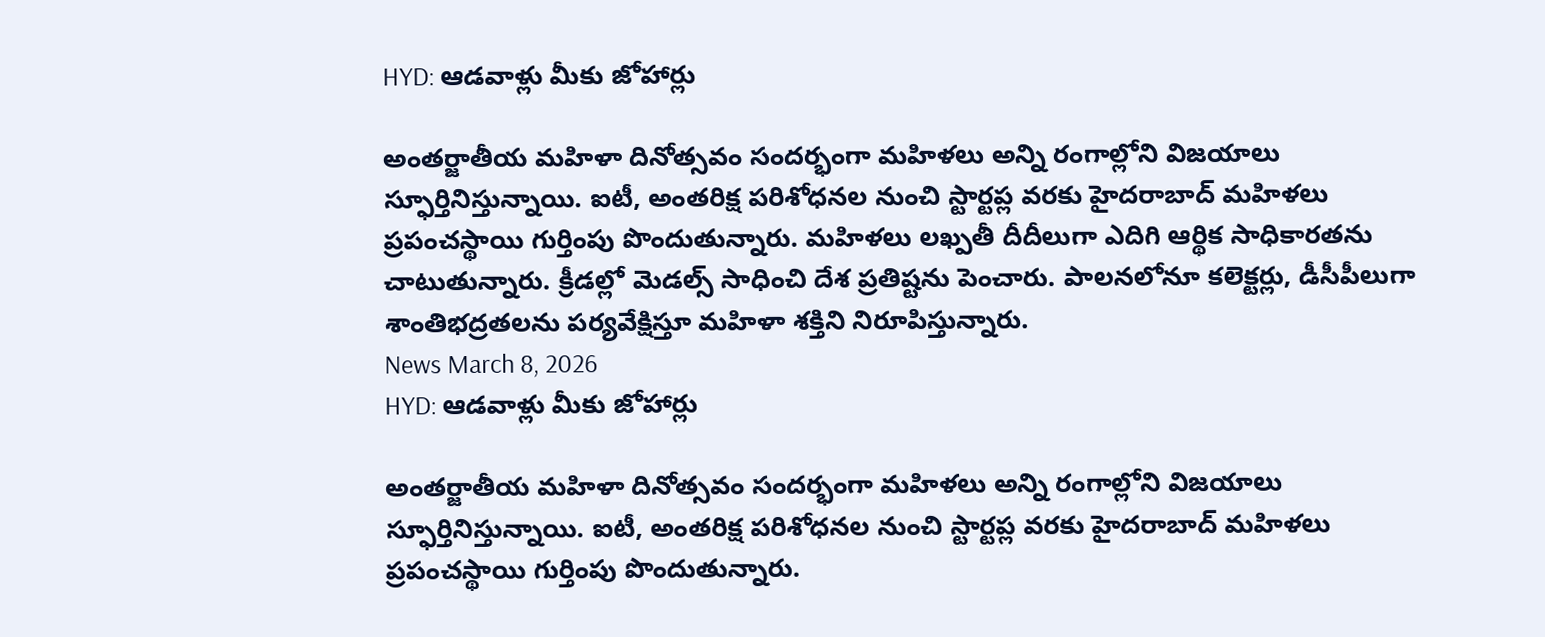HYD: ఆడవాళ్లు మీకు జోహార్లు

అంతర్జాతీయ మహిళా దినోత్సవం సందర్భంగా మహిళలు అన్ని రంగాల్లోని విజయాలు స్ఫూర్తినిస్తున్నాయి. ఐటీ, అంతరిక్ష పరిశోధనల నుంచి స్టార్టప్ల వరకు హైదరాబాద్ మహిళలు ప్రపంచస్థాయి గుర్తింపు పొందుతున్నారు. మహిళలు లఖ్పతీ దీదీలుగా ఎదిగి ఆర్థిక సాధికారతను చాటుతున్నారు. క్రీడల్లో మెడల్స్ సాధించి దేశ ప్రతిష్టను పెంచారు. పాలనలోనూ కలెక్టర్లు, డీసీపీలుగా శాంతిభద్రతలను పర్యవేక్షిస్తూ మహిళా శక్తిని నిరూపిస్తున్నారు.
News March 8, 2026
HYD: ఆడవాళ్లు మీకు జోహార్లు

అంతర్జాతీయ మహిళా దినోత్సవం సందర్భంగా మహిళలు అన్ని రంగాల్లోని విజయాలు స్ఫూర్తినిస్తున్నాయి. ఐటీ, అంతరిక్ష పరిశోధనల నుంచి స్టార్టప్ల వరకు హైదరాబాద్ మహిళలు ప్రపంచస్థాయి గుర్తింపు పొందుతున్నారు.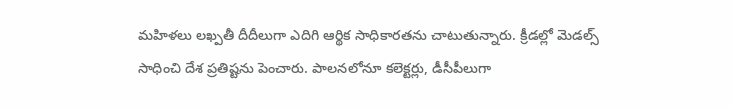మహిళలు లఖ్పతీ దీదీలుగా ఎదిగి ఆర్థిక సాధికారతను చాటుతున్నారు. క్రీడల్లో మెడల్స్ సాధించి దేశ ప్రతిష్టను పెంచారు. పాలనలోనూ కలెక్టర్లు, డీసీపీలుగా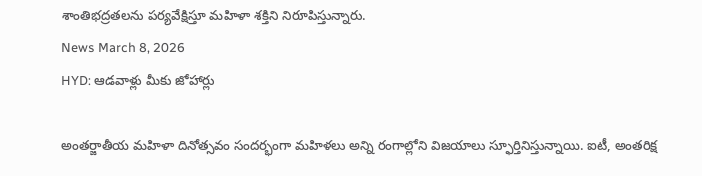శాంతిభద్రతలను పర్యవేక్షిస్తూ మహిళా శక్తిని నిరూపిస్తున్నారు.
News March 8, 2026
HYD: ఆడవాళ్లు మీకు జోహార్లు

అంతర్జాతీయ మహిళా దినోత్సవం సందర్భంగా మహిళలు అన్ని రంగాల్లోని విజయాలు స్ఫూర్తినిస్తున్నాయి. ఐటీ, అంతరిక్ష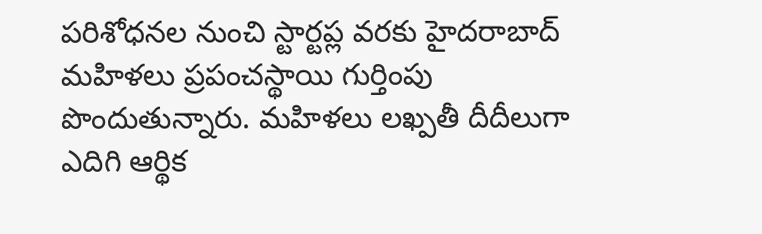పరిశోధనల నుంచి స్టార్టప్ల వరకు హైదరాబాద్ మహిళలు ప్రపంచస్థాయి గుర్తింపు పొందుతున్నారు. మహిళలు లఖ్పతీ దీదీలుగా ఎదిగి ఆర్థిక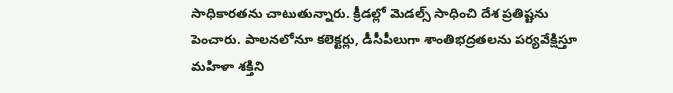సాధికారతను చాటుతున్నారు. క్రీడల్లో మెడల్స్ సాధించి దేశ ప్రతిష్టను పెంచారు. పాలనలోనూ కలెక్టర్లు, డీసీపీలుగా శాంతిభద్రతలను పర్యవేక్షిస్తూ మహిళా శక్తిని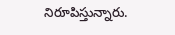నిరూపిస్తున్నారు.